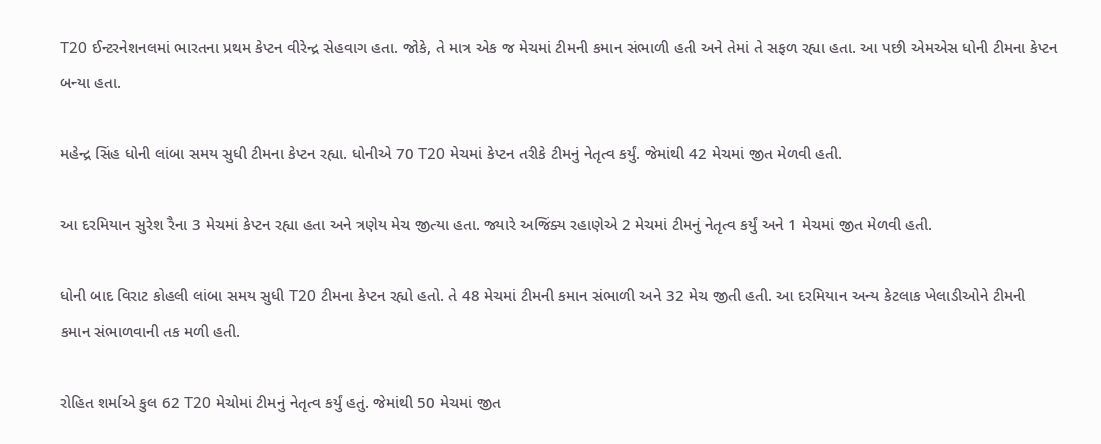T20 ઈન્ટરનેશનલમાં ભારતના પ્રથમ કેપ્ટન વીરેન્દ્ર સેહવાગ હતા. જોકે, તે માત્ર એક જ મેચમાં ટીમની કમાન સંભાળી હતી અને તેમાં તે સફળ રહ્યા હતા. આ પછી એમએસ ધોની ટીમના કેપ્ટન બન્યા હતા.

મહેન્દ્ર સિંહ ધોની લાંબા સમય સુધી ટીમના કેપ્ટન રહ્યા. ધોનીએ 70 T20 મેચમાં કેપ્ટન તરીકે ટીમનું નેતૃત્વ કર્યું. જેમાંથી 42 મેચમાં જીત મેળવી હતી.

આ દરમિયાન સુરેશ રૈના 3 મેચમાં કેપ્ટન રહ્યા હતા અને ત્રણેય મેચ જીત્યા હતા. જ્યારે અજિંક્ય રહાણેએ 2 મેચમાં ટીમનું નેતૃત્વ કર્યું અને 1 મેચમાં જીત મેળવી હતી.

ધોની બાદ વિરાટ કોહલી લાંબા સમય સુધી T20 ટીમના કેપ્ટન રહ્યો હતો. તે 48 મેચમાં ટીમની કમાન સંભાળી અને 32 મેચ જીતી હતી. આ દરમિયાન અન્ય કેટલાક ખેલાડીઓને ટીમની કમાન સંભાળવાની તક મળી હતી.

રોહિત શર્માએ કુલ 62 T20 મેચોમાં ટીમનું નેતૃત્વ કર્યું હતું. જેમાંથી 50 મેચમાં જીત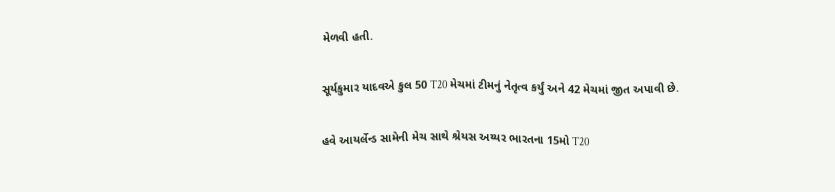મેળવી હતી.

સૂર્યકુમાર યાદવએ કુલ 50 T20 મેચમાં ટીમનું નેતૃત્વ કર્યું અને 42 મેચમાં જીત અપાવી છે.

હવે આયર્લેન્ડ સામેની મેચ સાથે શ્રેયસ અય્યર ભારતના 15મો T20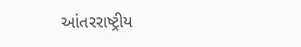આંતરરાષ્ટ્રીય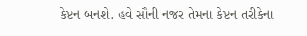કેપ્ટન બનશે. હવે સૌની નજર તેમના કેપ્ટન તરીકેના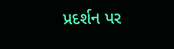પ્રદર્શન પર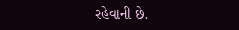રહેવાની છે.